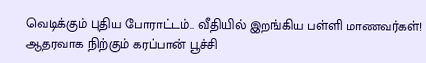வெடிக்கும் புதிய போராட்டம்.. வீதியில் இறங்கிய பள்ளி மாணவர்கள்! ஆதரவாக நிற்கும் கரப்பான் பூச்சி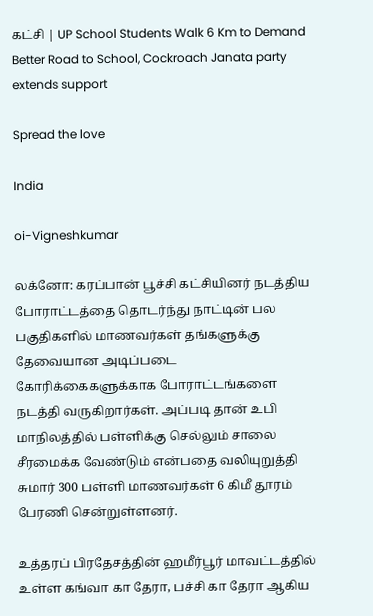கட்சி | UP School Students Walk 6 Km to Demand Better Road to School, Cockroach Janata party extends support

Spread the love

India

oi-Vigneshkumar

லக்னோ: கரப்பான் பூச்சி கட்சியினர் நடத்திய போராட்டத்தை தொடர்ந்து நாட்டின் பல பகுதிகளில் மாணவர்கள் தங்களுக்கு தேவையான அடிப்படை கோரிக்கைகளுக்காக போராட்டங்களை நடத்தி வருகிறார்கள். அப்படி தான் உபி மாநிலத்தில் பள்ளிக்கு செல்லும் சாலை சீரமைக்க வேண்டும் என்பதை வலியுறுத்தி சுமார் 300 பள்ளி மாணவர்கள் 6 கிமீ தூரம் பேரணி சென்றுள்ளனர்.

உத்தரப் பிரதேசத்தின் ஹமீர்பூர் மாவட்டத்தில் உள்ள கங்வா கா தேரா, பச்சி கா தேரா ஆகிய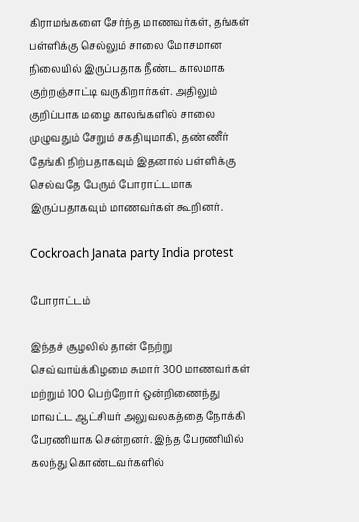கிராமங்களை சேர்ந்த மாணவர்கள், தங்கள் பள்ளிக்கு செல்லும் சாலை மோசமான நிலையில் இருப்பதாக நீண்ட காலமாக குற்றஞ்சாட்டி வருகிறார்கள். அதிலும் குறிப்பாக மழை காலங்களில் சாலை முழுவதும் சேறும் சகதியுமாகி, தண்ணீர் தேங்கி நிற்பதாகவும் இதனால் பள்ளிக்கு செல்வதே பேரும் போராட்டமாக இருப்பதாகவும் மாணவர்கள் கூறினர்.

Cockroach Janata party India protest

போராட்டம்

இந்தச் சூழலில் தான் நேற்று செவ்வாய்க்கிழமை சுமார் 300 மாணவர்கள் மற்றும் 100 பெற்றோர் ஒன்றிணைந்து மாவட்ட ஆட்சியர் அலுவலகத்தை நோக்கி பேரணியாக சென்றனர். இந்த பேரணியில் கலந்து கொண்டவர்களில்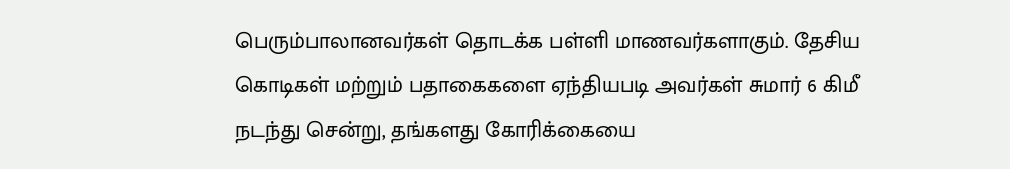பெரும்பாலானவர்கள் தொடக்க பள்ளி மாணவர்களாகும். தேசிய கொடிகள் மற்றும் பதாகைகளை ஏந்தியபடி அவர்கள் சுமார் 6 கிமீ நடந்து சென்று, தங்களது கோரிக்கையை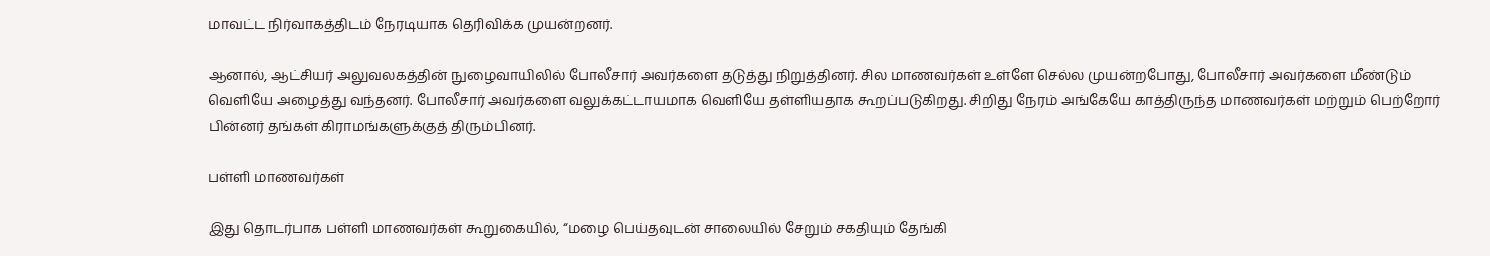மாவட்ட நிர்வாகத்திடம் நேரடியாக தெரிவிக்க முயன்றனர்.

ஆனால், ஆட்சியர் அலுவலகத்தின் நுழைவாயிலில் போலீசார் அவர்களை தடுத்து நிறுத்தினர். சில மாணவர்கள் உள்ளே செல்ல முயன்றபோது, போலீசார் அவர்களை மீண்டும் வெளியே அழைத்து வந்தனர். போலீசார் அவர்களை வலுக்கட்டாயமாக வெளியே தள்ளியதாக கூறப்படுகிறது. சிறிது நேரம் அங்கேயே காத்திருந்த மாணவர்கள் மற்றும் பெற்றோர் பின்னர் தங்கள் கிராமங்களுக்குத் திரும்பினர்.

பள்ளி மாணவர்கள்

இது தொடர்பாக பள்ளி மாணவர்கள் கூறுகையில், “மழை பெய்தவுடன் சாலையில் சேறும் சகதியும் தேங்கி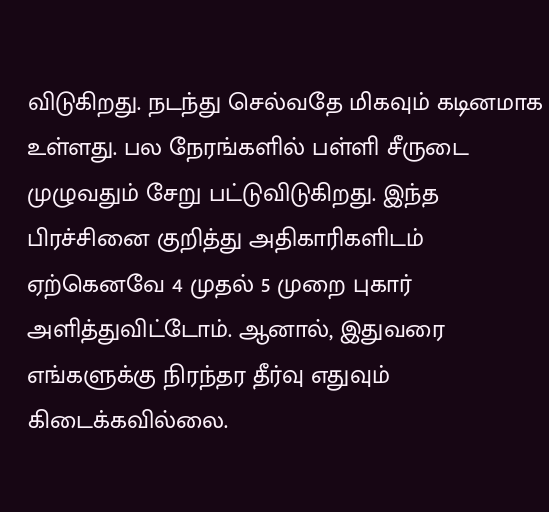விடுகிறது. நடந்து செல்வதே மிகவும் கடினமாக உள்ளது. பல நேரங்களில் பள்ளி சீருடை முழுவதும் சேறு பட்டுவிடுகிறது. இந்த பிரச்சினை குறித்து அதிகாரிகளிடம் ஏற்கெனவே 4 முதல் 5 முறை புகார் அளித்துவிட்டோம். ஆனால், இதுவரை எங்களுக்கு நிரந்தர தீர்வு எதுவும் கிடைக்கவில்லை.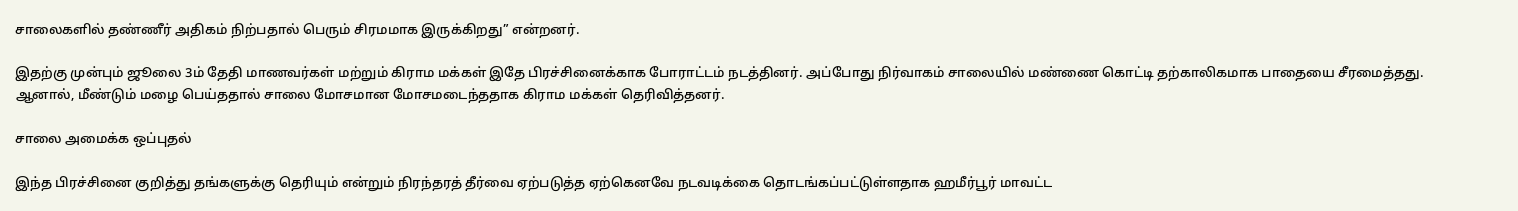சாலைகளில் தண்ணீர் அதிகம் நிற்பதால் பெரும் சிரமமாக இருக்கிறது” என்றனர்.

இதற்கு முன்பும் ஜூலை 3ம் தேதி மாணவர்கள் மற்றும் கிராம மக்கள் இதே பிரச்சினைக்காக போராட்டம் நடத்தினர். அப்போது நிர்வாகம் சாலையில் மண்ணை கொட்டி தற்காலிகமாக பாதையை சீரமைத்தது. ஆனால், மீண்டும் மழை பெய்ததால் சாலை மோசமான மோசமடைந்ததாக கிராம மக்கள் தெரிவித்தனர்.

சாலை அமைக்க ஒப்புதல்

இந்த பிரச்சினை குறித்து தங்களுக்கு தெரியும் என்றும் நிரந்தரத் தீர்வை ஏற்படுத்த ஏற்கெனவே நடவடிக்கை தொடங்கப்பட்டுள்ளதாக ஹமீர்பூர் மாவட்ட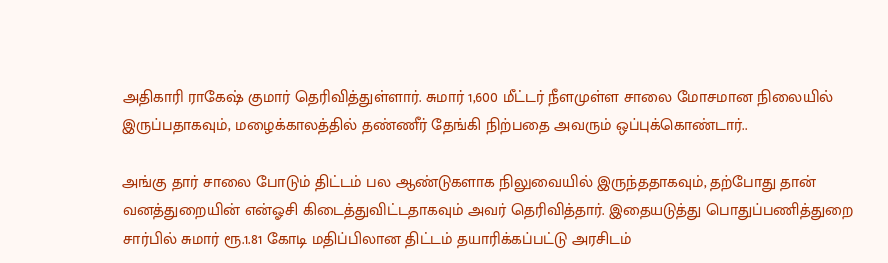அதிகாரி ராகேஷ் குமார் தெரிவித்துள்ளார். சுமார் 1,600 மீட்டர் நீளமுள்ள சாலை மோசமான நிலையில் இருப்பதாகவும், மழைக்காலத்தில் தண்ணீர் தேங்கி நிற்பதை அவரும் ஒப்புக்கொண்டார்..

அங்கு தார் சாலை போடும் திட்டம் பல ஆண்டுகளாக நிலுவையில் இருந்ததாகவும், தற்போது தான் வனத்துறையின் என்ஓசி கிடைத்துவிட்டதாகவும் அவர் தெரிவித்தார். இதையடுத்து பொதுப்பணித்துறை சார்பில் சுமார் ரூ.1.81 கோடி மதிப்பிலான திட்டம் தயாரிக்கப்பட்டு அரசிடம்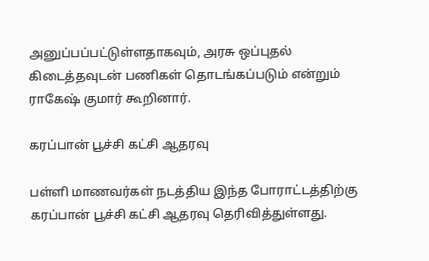அனுப்பப்பட்டுள்ளதாகவும், அரசு ஒப்புதல் கிடைத்தவுடன் பணிகள் தொடங்கப்படும் என்றும் ராகேஷ் குமார் கூறினார்.

கரப்பான் பூச்சி கட்சி ஆதரவு

பள்ளி மாணவர்கள் நடத்திய இந்த போராட்டத்திற்கு கரப்பான் பூச்சி கட்சி ஆதரவு தெரிவித்துள்ளது.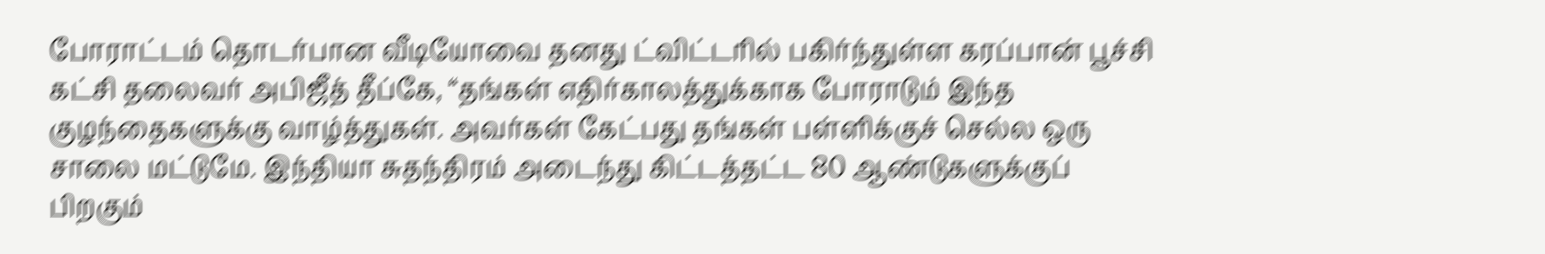போராட்டம் தொடர்பான வீடியோவை தனது ட்விட்டரில் பகிர்ந்துள்ள கரப்பான் பூச்சி கட்சி தலைவர் அபிஜீத் தீப்கே, “தங்கள் எதிர்காலத்துக்காக போராடும் இந்த குழந்தைகளுக்கு வாழ்த்துகள். அவர்கள் கேட்பது தங்கள் பள்ளிக்குச் செல்ல ஒரு சாலை மட்டுமே. இந்தியா சுதந்திரம் அடைந்து கிட்டத்தட்ட 80 ஆண்டுகளுக்குப் பிறகும்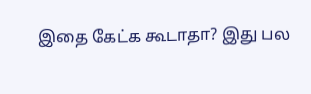இதை கேட்க கூடாதா? இது பல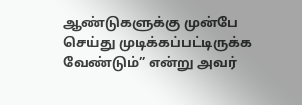ஆண்டுகளுக்கு முன்பே செய்து முடிக்கப்பட்டிருக்க வேண்டும்” என்று அவர்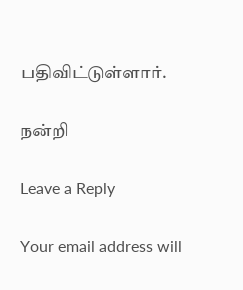பதிவிட்டுள்ளார்.

நன்றி

Leave a Reply

Your email address will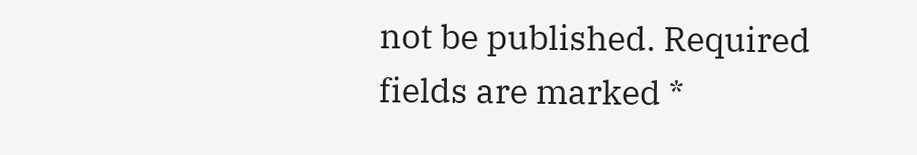not be published. Required fields are marked *